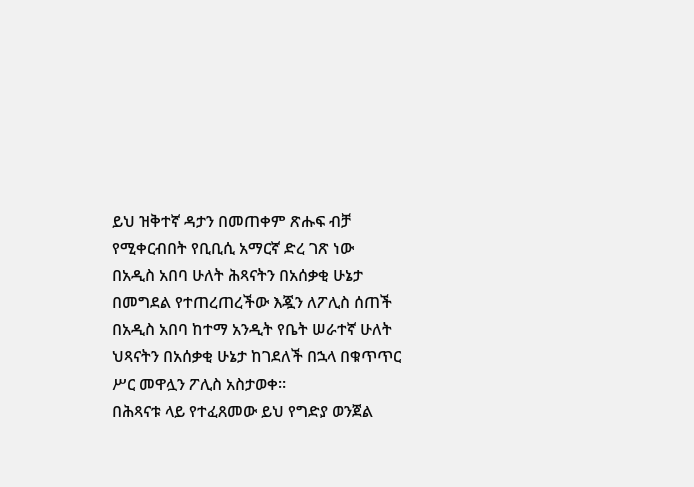ይህ ዝቅተኛ ዳታን በመጠቀም ጽሑፍ ብቻ የሚቀርብበት የቢቢሲ አማርኛ ድረ ገጽ ነው
በአዲስ አበባ ሁለት ሕጻናትን በአሰቃቂ ሁኔታ በመግደል የተጠረጠረችው እጇን ለፖሊስ ሰጠች
በአዲስ አበባ ከተማ አንዲት የቤት ሠራተኛ ሁለት ህጻናትን በአሰቃቂ ሁኔታ ከገደለች በኋላ በቁጥጥር ሥር መዋሏን ፖሊስ አስታወቀ።
በሕጻናቱ ላይ የተፈጸመው ይህ የግድያ ወንጀል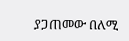ያጋጠመው በለሚ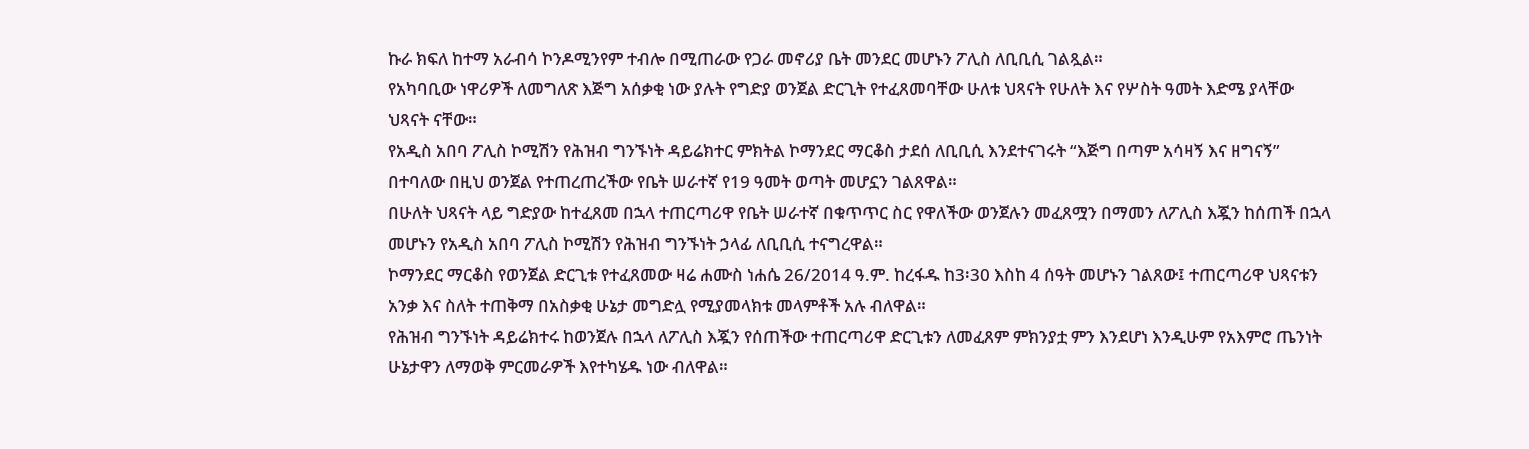ኩራ ክፍለ ከተማ አራብሳ ኮንዶሚንየም ተብሎ በሚጠራው የጋራ መኖሪያ ቤት መንደር መሆኑን ፖሊስ ለቢቢሲ ገልጿል።
የአካባቢው ነዋሪዎች ለመግለጽ እጅግ አሰቃቂ ነው ያሉት የግድያ ወንጀል ድርጊት የተፈጸመባቸው ሁለቱ ህጻናት የሁለት እና የሦስት ዓመት እድሜ ያላቸው ህጻናት ናቸው።
የአዲስ አበባ ፖሊስ ኮሚሽን የሕዝብ ግንኙነት ዳይሬክተር ምክትል ኮማንደር ማርቆስ ታደሰ ለቢቢሲ እንደተናገሩት “እጅግ በጣም አሳዛኝ እና ዘግናኝ” በተባለው በዚህ ወንጀል የተጠረጠረችው የቤት ሠራተኛ የ19 ዓመት ወጣት መሆኗን ገልጸዋል።
በሁለት ህጻናት ላይ ግድያው ከተፈጸመ በኋላ ተጠርጣሪዋ የቤት ሠራተኛ በቁጥጥር ስር የዋለችው ወንጀሉን መፈጸሟን በማመን ለፖሊስ እጇን ከሰጠች በኋላ መሆኑን የአዲስ አበባ ፖሊስ ኮሚሽን የሕዝብ ግንኙነት ኃላፊ ለቢቢሲ ተናግረዋል።
ኮማንደር ማርቆስ የወንጀል ድርጊቱ የተፈጸመው ዛሬ ሐሙስ ነሐሴ 26/2014 ዓ.ም. ከረፋዱ ከ3፡30 እስከ 4 ሰዓት መሆኑን ገልጸው፤ ተጠርጣሪዋ ህጻናቱን አንቃ እና ስለት ተጠቅማ በአስቃቂ ሁኔታ መግድሏ የሚያመላክቱ መላምቶች አሉ ብለዋል።
የሕዝብ ግንኙነት ዳይሬክተሩ ከወንጀሉ በኋላ ለፖሊስ እጇን የሰጠችው ተጠርጣሪዋ ድርጊቱን ለመፈጸም ምክንያቷ ምን እንደሆነ እንዲሁም የአእምሮ ጤንነት ሁኔታዋን ለማወቅ ምርመራዎች እየተካሄዱ ነው ብለዋል።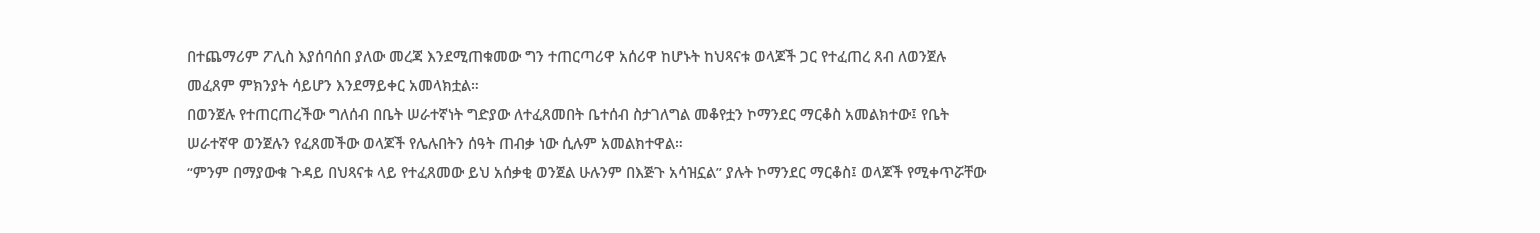በተጨማሪም ፖሊስ እያሰባሰበ ያለው መረጃ እንደሚጠቁመው ግን ተጠርጣሪዋ አሰሪዋ ከሆኑት ከህጻናቱ ወላጆች ጋር የተፈጠረ ጸብ ለወንጀሉ መፈጸም ምክንያት ሳይሆን እንደማይቀር አመላክቷል።
በወንጀሉ የተጠርጠረችው ግለሰብ በቤት ሠራተኛነት ግድያው ለተፈጸመበት ቤተሰብ ስታገለግል መቆየቷን ኮማንደር ማርቆስ አመልክተው፤ የቤት ሠራተኛዋ ወንጀሉን የፈጸመችው ወላጆች የሌሉበትን ሰዓት ጠብቃ ነው ሲሉም አመልክተዋል።
“ምንም በማያውቁ ጉዳይ በህጻናቱ ላይ የተፈጸመው ይህ አሰቃቂ ወንጀል ሁሉንም በእጅጉ አሳዝኗል” ያሉት ኮማንደር ማርቆስ፤ ወላጆች የሚቀጥሯቸው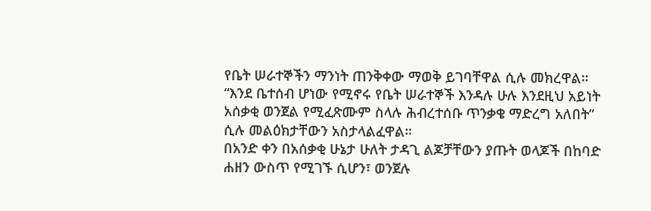የቤት ሠራተኞችን ማንነት ጠንቅቀው ማወቅ ይገባቸዋል ሲሉ መክረዋል።
“እንደ ቤተሰብ ሆነው የሚኖሩ የቤት ሠራተኞች እንዳሉ ሁሉ እንደዚህ አይነት አሰቃቂ ወንጀል የሚፈጽሙም ስላሉ ሕብረተሰቡ ጥንቃቄ ማድረግ አለበት” ሲሉ መልዕክታቸውን አስታላልፈዋል።
በአንድ ቀን በአሰቃቂ ሁኔታ ሁለት ታዳጊ ልጆቻቸውን ያጡት ወላጆች በከባድ ሐዘን ውስጥ የሚገኙ ሲሆን፣ ወንጀሉ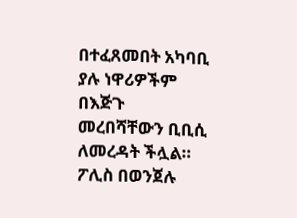በተፈጸመበት አካባቢ ያሉ ነዋሪዎችም በእጅጉ መረበሻቸውን ቢቢሲ ለመረዳት ችሏል።
ፖሊስ በወንጀሉ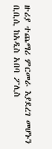ዙሪያ ተጨማሪ ምርመራ እያደረገ መሆኑን ቢቢሲ ከአዲስ አበባ ፖሊስ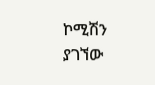ኮሚሽን ያገኘው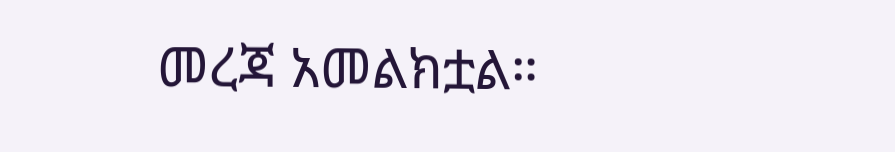መረጃ አመልክቷል።